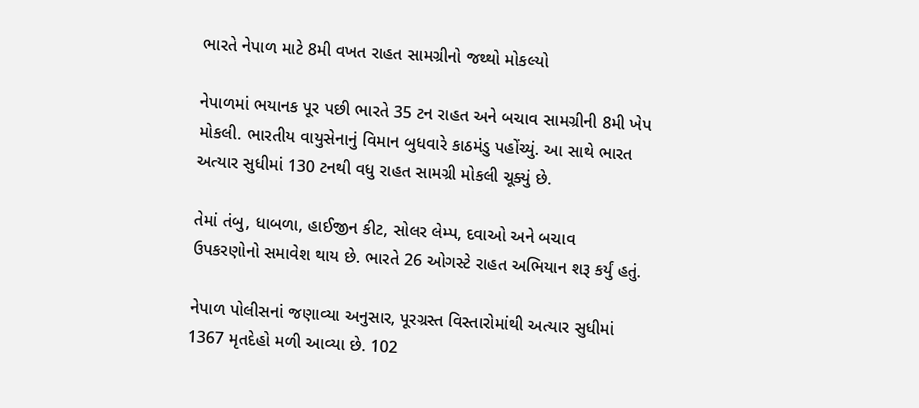ભારતે નેપાળ માટે 8મી વખત રાહત સામગ્રીનો જથ્થો મોકલ્યો

નેપાળમાં ભયાનક પૂર પછી ભારતે 35 ટન રાહત અને બચાવ સામગ્રીની 8મી ખેપ મોકલી. ભારતીય વાયુસેનાનું વિમાન બુધવારે કાઠમંડુ પહોંચ્યું. આ સાથે ભારત અત્યાર સુધીમાં 130 ટનથી વધુ રાહત સામગ્રી મોકલી ચૂક્યું છે.

તેમાં તંબુ, ધાબળા, હાઈજીન કીટ, સોલર લેમ્પ, દવાઓ અને બચાવ ઉપકરણોનો સમાવેશ થાય છે. ભારતે 26 ઓગસ્ટે રાહત અભિયાન શરૂ કર્યું હતું.

નેપાળ પોલીસનાં જણાવ્યા અનુસાર, પૂરગ્રસ્ત વિસ્તારોમાંથી અત્યાર સુધીમાં 1367 મૃતદેહો મળી આવ્યા છે. 102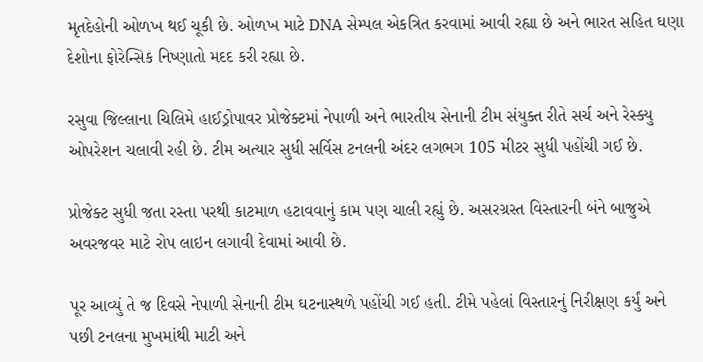મૃતદેહોની ઓળખ થઈ ચૂકી છે. ઓળખ માટે DNA સેમ્પલ એકત્રિત કરવામાં આવી રહ્યા છે અને ભારત સહિત ઘણા દેશોના ફોરેન્સિક નિષ્ણાતો મદદ કરી રહ્યા છે.

રસુવા જિલ્લાના ચિલિમે હાઈડ્રોપાવર પ્રોજેક્ટમાં નેપાળી અને ભારતીય સેનાની ટીમ સંયુક્ત રીતે સર્ચ અને રેસ્ક્યુ ઓપરેશન ચલાવી રહી છે. ટીમ અત્યાર સુધી સર્વિસ ટનલની અંદર લગભગ 105 મીટર સુધી પહોંચી ગઈ છે.

પ્રોજેક્ટ સુધી જતા રસ્તા પરથી કાટમાળ હટાવવાનું કામ પણ ચાલી રહ્યું છે. અસરગ્રસ્ત વિસ્તારની બંને બાજુએ અવરજવર માટે રોપ લાઇન લગાવી દેવામાં આવી છે.

પૂર આવ્યું તે જ દિવસે નેપાળી સેનાની ટીમ ઘટનાસ્થળે પહોંચી ગઈ હતી. ટીમે પહેલાં વિસ્તારનું નિરીક્ષણ કર્યું અને પછી ટનલના મુખમાંથી માટી અને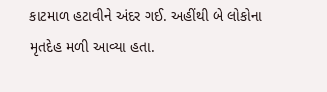કાટમાળ હટાવીને અંદર ગઈ. અહીંથી બે લોકોના મૃતદેહ મળી આવ્યા હતા.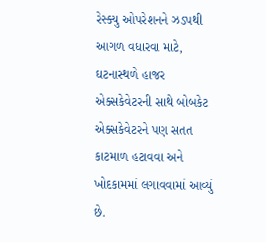રેસ્ક્યુ ઓપરેશનને ઝડપથી આગળ વધારવા માટે, ઘટનાસ્થળે હાજર એક્સકેવેટરની સાથે બોબકેટ એક્સકેવેટરને પણ સતત કાટમાળ હટાવવા અને ખોદકામમાં લગાવવામાં આવ્યું છે.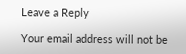Leave a Reply

Your email address will not be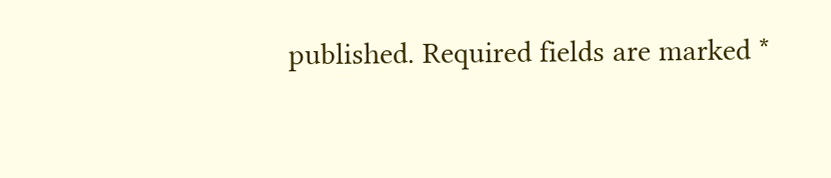published. Required fields are marked *